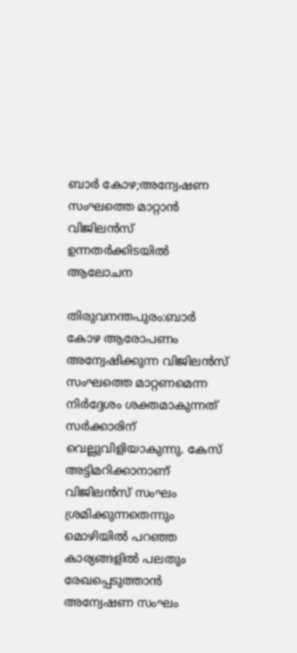ബാര്‍ കോഴ;അന്വേഷണ സംഘത്തെ മാറ്റാന്‍ വിജിലന്‍സ് ഉന്നതര്‍ക്കിടയില്‍ ആലോചന

തിരുവനന്തപുരം:ബാര്‍ കോഴ ആരോപണം അന്വേഷിക്കുന്ന വിജിലന്‍സ് സംഘത്തെ മാറ്റണമെന്ന നിര്‍ദ്ദേശം ശക്തമാകുന്നത് സര്‍ക്കാരിന് വെല്ലുവിളിയാകുന്നു. കേസ് അട്ടിമറിക്കാനാണ് വിജിലന്‍സ് സംഘം ശ്രമിക്കുന്നതെന്നും മൊഴിയില്‍ പറഞ്ഞ കാര്യങ്ങളില്‍ പലതും രേഖപ്പെടുത്താന്‍ അന്വേഷണ സംഘം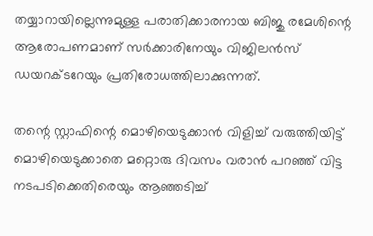തയ്യാറായില്ലെന്നുമുള്ള പരാതിക്കാരനായ ബിജു രമേശിന്റെ ആരോപണമാണ് സര്‍ക്കാരിനേയും വിജിലന്‍സ് ഡയറക്ടറേയും പ്രതിരോധത്തിലാക്കുന്നത്.

തന്റെ സ്റ്റാഫിന്റെ മൊഴിയെടുക്കാന്‍ വിളിച്ച് വരുത്തിയിട്ട് മൊഴിയെടുക്കാതെ മറ്റൊരു ദിവസം വരാന്‍ പറഞ്ഞ് വിട്ട നടപടിക്കെതിരെയും ആഞ്ഞടിച്ച്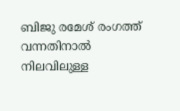ബിജു രമേശ് രംഗത്ത് വന്നതിനാല്‍ നിലവിലുള്ള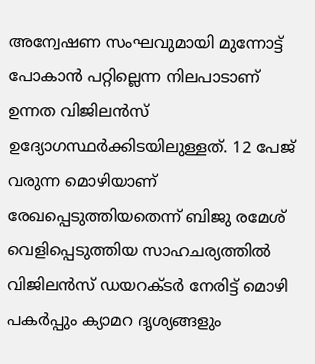അന്വേഷണ സംഘവുമായി മുന്നോട്ട് പോകാന്‍ പറ്റില്ലെന്ന നിലപാടാണ് ഉന്നത വിജിലന്‍സ് ഉദ്യോഗസ്ഥര്‍ക്കിടയിലുള്ളത്. 12 പേജ് വരുന്ന മൊഴിയാണ് രേഖപ്പെടുത്തിയതെന്ന് ബിജു രമേശ് വെളിപ്പെടുത്തിയ സാഹചര്യത്തില്‍ വിജിലന്‍സ് ഡയറക്ടര്‍ നേരിട്ട് മൊഴി പകര്‍പ്പും ക്യാമറ ദൃശ്യങ്ങളും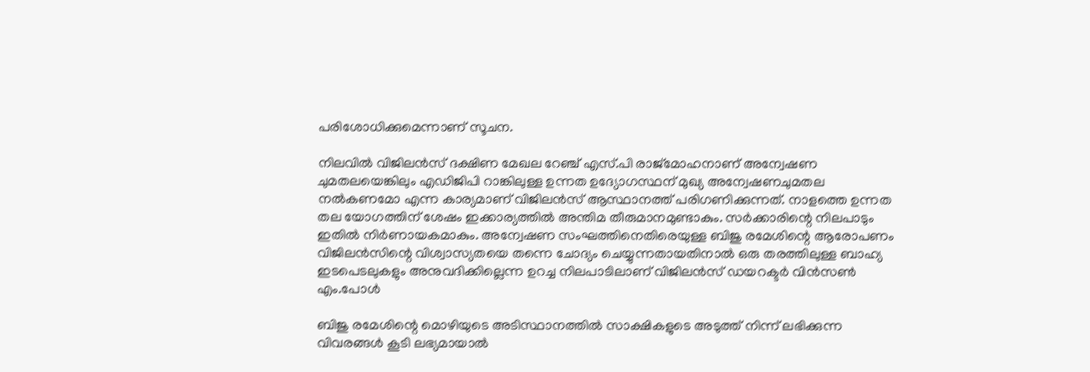പരിശോധിക്കുമെന്നാണ് സൂചന.

നിലവില്‍ വിജിലന്‍സ് ദക്ഷിണ മേഖല റേഞ്ച് എസ്.പി രാജ്‌മോഹനാണ് അന്വേഷണ ചുമതലയെങ്കിലും എഡിജിപി റാങ്കിലുള്ള ഉന്നത ഉദ്യോഗസ്ഥന് മുഖ്യ അന്വേഷണചുമതല നല്‍കണമോ എന്ന കാര്യമാണ് വിജിലന്‍സ് ആസ്ഥാനത്ത് പരിഗണിക്കുന്നത്. നാളത്തെ ഉന്നത തല യോഗത്തിന് ശേഷം ഇക്കാര്യത്തില്‍ അന്തിമ തീരുമാനമുണ്ടാകും. സര്‍ക്കാരിന്റെ നിലപാടും ഇതില്‍ നിര്‍ണായകമാകും. അന്വേഷണ സംഘത്തിനെതിരെയുള്ള ബിജു രമേശിന്റെ ആരോപണം വിജിലന്‍സിന്റെ വിശ്വാസ്യതയെ തന്നെ ചോദ്യം ചെയ്യുന്നതായതിനാല്‍ ഒരു തരത്തിലുള്ള ബാഹ്യ ഇടപെടലുകളും അനുവദിക്കില്ലെന്ന ഉറച്ച നിലപാടിലാണ് വിജിലന്‍സ് ഡയറക്ടര്‍ വിന്‍സണ്‍ എം.പോള്‍

ബിജു രമേശിന്റെ മൊഴിയുടെ അടിസ്ഥാനത്തില്‍ സാക്ഷികളുടെ അടുത്ത് നിന്ന് ലഭിക്കുന്ന വിവരങ്ങള്‍ കൂടി ലഭ്യമായാല്‍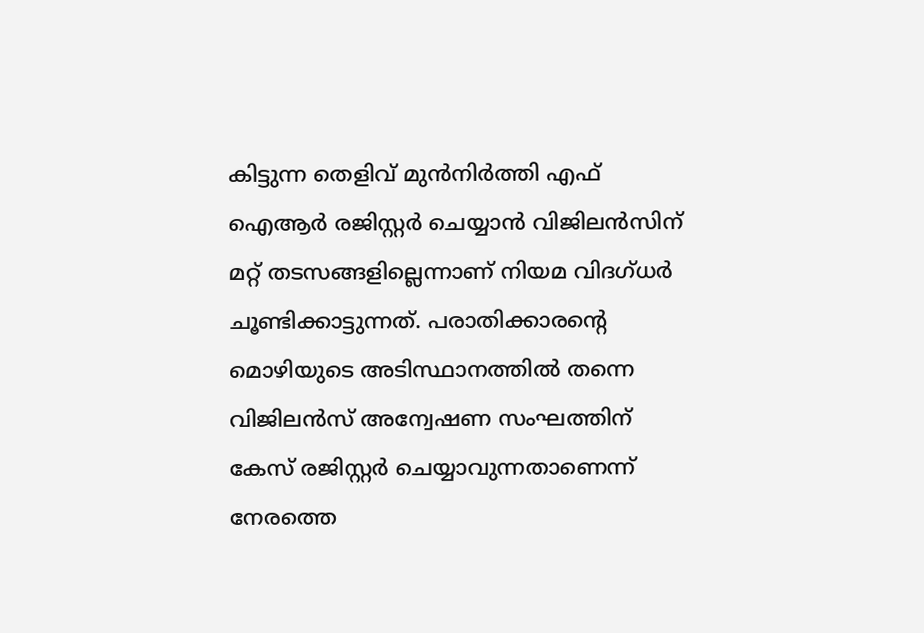കിട്ടുന്ന തെളിവ് മുന്‍നിര്‍ത്തി എഫ് ഐആര്‍ രജിസ്റ്റര്‍ ചെയ്യാന്‍ വിജിലന്‍സിന് മറ്റ് തടസങ്ങളില്ലെന്നാണ് നിയമ വിദഗ്ധര്‍ ചൂണ്ടിക്കാട്ടുന്നത്. പരാതിക്കാരന്റെ മൊഴിയുടെ അടിസ്ഥാനത്തില്‍ തന്നെ വിജിലന്‍സ് അന്വേഷണ സംഘത്തിന് കേസ് രജിസ്റ്റര്‍ ചെയ്യാവുന്നതാണെന്ന് നേരത്തെ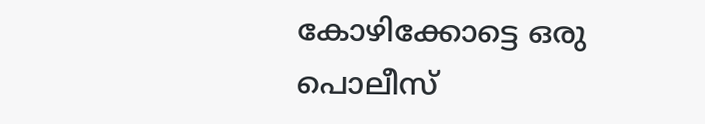കോഴിക്കോട്ടെ ഒരു പൊലീസ്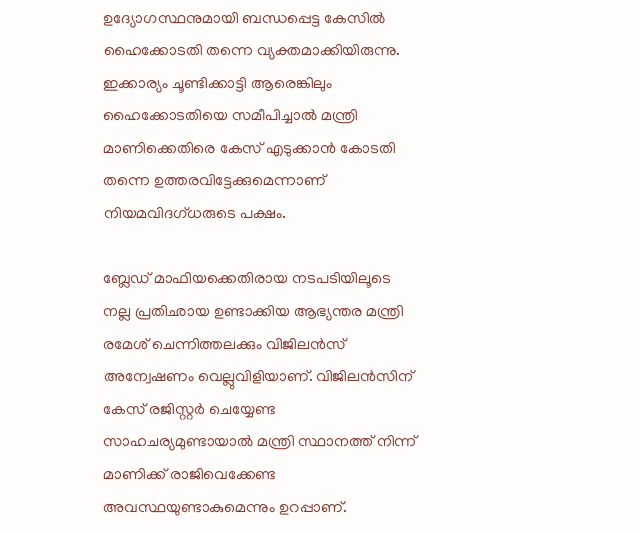ഉദ്യോഗസ്ഥനുമായി ബന്ധപ്പെട്ട കേസില്‍ ഹൈക്കോടതി തന്നെ വ്യക്തമാക്കിയിരുന്നു. ഇക്കാര്യം ചൂണ്ടിക്കാട്ടി ആരെങ്കിലും ഹൈക്കോടതിയെ സമീപിച്ചാല്‍ മന്ത്രി മാണിക്കെതിരെ കേസ് എടുക്കാന്‍ കോടതി തന്നെ ഉത്തരവിട്ടേക്കുമെന്നാണ് നിയമവിദഗ്ധരുടെ പക്ഷം.

ബ്ലേഡ് മാഫിയക്കെതിരായ നടപടിയിലൂടെ നല്ല പ്രതിഛായ ഉണ്ടാക്കിയ ആഭ്യന്തര മന്ത്രി രമേശ് ചെന്നിത്തലക്കും വിജിലന്‍സ് അന്വേഷണം വെല്ലുവിളിയാണ്. വിജിലന്‍സിന് കേസ് രജിസ്റ്റര്‍ ചെയ്യേണ്ട സാഹചര്യമുണ്ടായാല്‍ മന്ത്രി സ്ഥാനത്ത് നിന്ന് മാണിക്ക് രാജിവെക്കേണ്ട അവസ്ഥയുണ്ടാകുമെന്നും ഉറപ്പാണ്.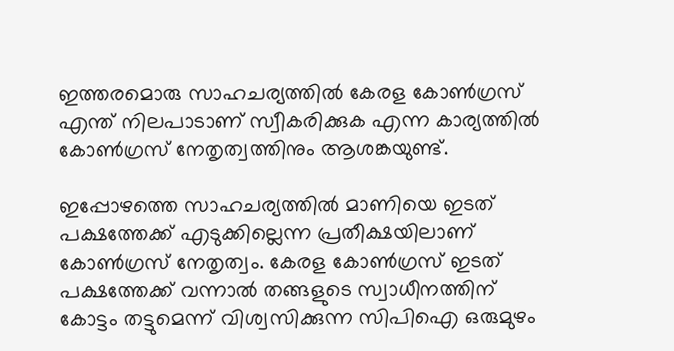ഇത്തരമൊരു സാഹചര്യത്തില്‍ കേരള കോണ്‍ഗ്രസ് എന്ത് നിലപാടാണ് സ്വീകരിക്കുക എന്ന കാര്യത്തില്‍ കോണ്‍ഗ്രസ് നേതൃത്വത്തിനും ആശങ്കയുണ്ട്.

ഇപ്പോഴത്തെ സാഹചര്യത്തില്‍ മാണിയെ ഇടത് പക്ഷത്തേക്ക് എടുക്കില്ലെന്ന പ്രതീക്ഷയിലാണ് കോണ്‍ഗ്രസ് നേതൃത്വം. കേരള കോണ്‍ഗ്രസ് ഇടത് പക്ഷത്തേക്ക് വന്നാല്‍ തങ്ങളുടെ സ്വാധീനത്തിന് കോട്ടം തട്ടുമെന്ന് വിശ്വസിക്കുന്ന സിപിഐ ഒരുമുഴം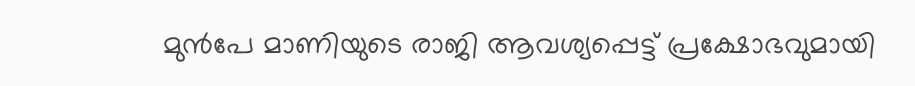മുന്‍പേ മാണിയുടെ രാജി ആവശ്യപ്പെട്ട് പ്രക്ഷോഭവുമായി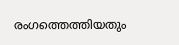രംഗത്തെത്തിയതും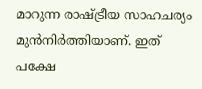മാറുന്ന രാഷ്ട്രീയ സാഹചര്യം മുന്‍നിര്‍ത്തിയാണ്. ഇത് പക്ഷേ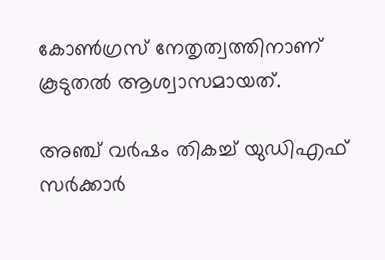കോണ്‍ഗ്രസ് നേതൃത്വത്തിനാണ് കൂടുതല്‍ ആശ്വാസമായത്.

അഞ്ച് വര്‍ഷം തികച്ച് യുഡിഎഫ് സര്‍ക്കാര്‍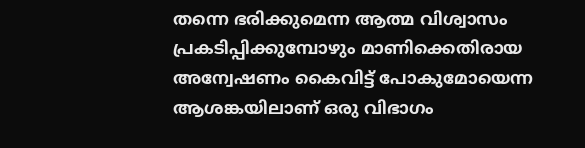തന്നെ ഭരിക്കുമെന്ന ആത്മ വിശ്വാസം പ്രകടിപ്പിക്കുമ്പോഴും മാണിക്കെതിരായ അന്വേഷണം കൈവിട്ട് പോകുമോയെന്ന ആശങ്കയിലാണ് ഒരു വിഭാഗം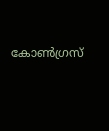കോണ്‍ഗ്രസ്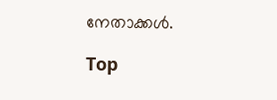നേതാക്കള്‍.

Top